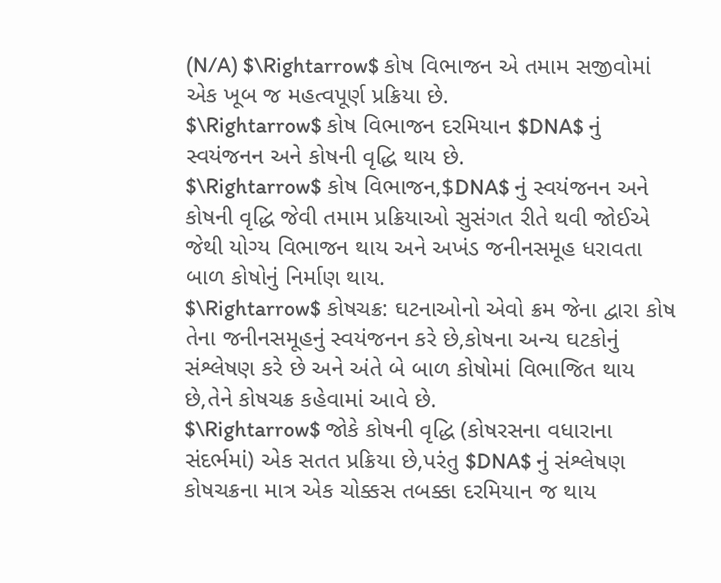(N/A) $\Rightarrow$ કોષ વિભાજન એ તમામ સજીવોમાં એક ખૂબ જ મહત્વપૂર્ણ પ્રક્રિયા છે.
$\Rightarrow$ કોષ વિભાજન દરમિયાન $DNA$ નું સ્વયંજનન અને કોષની વૃદ્ધિ થાય છે.
$\Rightarrow$ કોષ વિભાજન,$DNA$ નું સ્વયંજનન અને કોષની વૃદ્ધિ જેવી તમામ પ્રક્રિયાઓ સુસંગત રીતે થવી જોઈએ જેથી યોગ્ય વિભાજન થાય અને અખંડ જનીનસમૂહ ધરાવતા બાળ કોષોનું નિર્માણ થાય.
$\Rightarrow$ કોષચક્ર: ઘટનાઓનો એવો ક્રમ જેના દ્વારા કોષ તેના જનીનસમૂહનું સ્વયંજનન કરે છે,કોષના અન્ય ઘટકોનું સંશ્લેષણ કરે છે અને અંતે બે બાળ કોષોમાં વિભાજિત થાય છે,તેને કોષચક્ર કહેવામાં આવે છે.
$\Rightarrow$ જોકે કોષની વૃદ્ધિ (કોષરસના વધારાના સંદર્ભમાં) એક સતત પ્રક્રિયા છે,પરંતુ $DNA$ નું સંશ્લેષણ કોષચક્રના માત્ર એક ચોક્કસ તબક્કા દરમિયાન જ થાય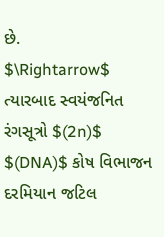છે.
$\Rightarrow$ ત્યારબાદ સ્વયંજનિત રંગસૂત્રો $(2n)$ $(DNA)$ કોષ વિભાજન દરમિયાન જટિલ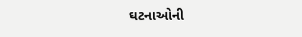ઘટનાઓની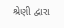શ્રેણી દ્વારા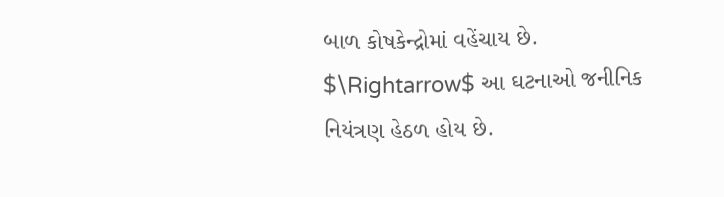બાળ કોષકેન્દ્રોમાં વહેંચાય છે.
$\Rightarrow$ આ ઘટનાઓ જનીનિક નિયંત્રણ હેઠળ હોય છે.